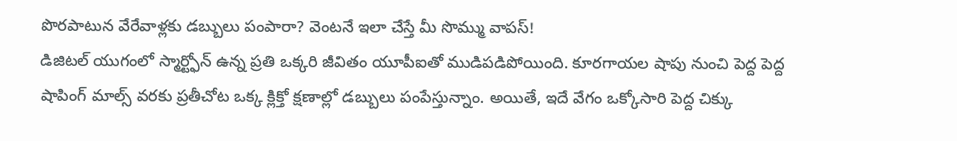పొరపాటున వేరేవాళ్లకు డబ్బులు పంపారా? వెంటనే ఇలా చేస్తే మీ సొమ్ము వాపస్!
డిజిటల్ యుగంలో స్మార్ట్ఫోన్ ఉన్న ప్రతి ఒక్కరి జీవితం యూపీఐతో ముడిపడిపోయింది. కూరగాయల షాపు నుంచి పెద్ద పెద్ద షాపింగ్ మాల్స్ వరకు ప్రతీచోట ఒక్క క్లిక్తో క్షణాల్లో డబ్బులు పంపేస్తున్నాం. అయితే, ఇదే వేగం ఒక్కోసారి పెద్ద చిక్కు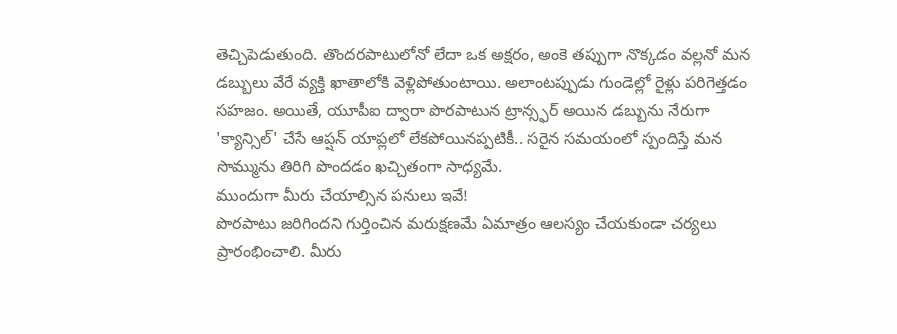తెచ్చిపెడుతుంది. తొందరపాటులోనో లేదా ఒక అక్షరం, అంకె తప్పుగా నొక్కడం వల్లనో మన డబ్బులు వేరే వ్యక్తి ఖాతాలోకి వెళ్లిపోతుంటాయి. అలాంటప్పుడు గుండెల్లో రైళ్లు పరిగెత్తడం సహజం. అయితే, యూపీఐ ద్వారా పొరపాటున ట్రాన్స్ఫర్ అయిన డబ్బును నేరుగా 'క్యాన్సిల్' చేసే ఆప్షన్ యాప్లలో లేకపోయినప్పటికీ.. సరైన సమయంలో స్పందిస్తే మన సొమ్మును తిరిగి పొందడం ఖచ్చితంగా సాధ్యమే.
ముందుగా మీరు చేయాల్సిన పనులు ఇవే!
పొరపాటు జరిగిందని గుర్తించిన మరుక్షణమే ఏమాత్రం ఆలస్యం చేయకుండా చర్యలు ప్రారంభించాలి. మీరు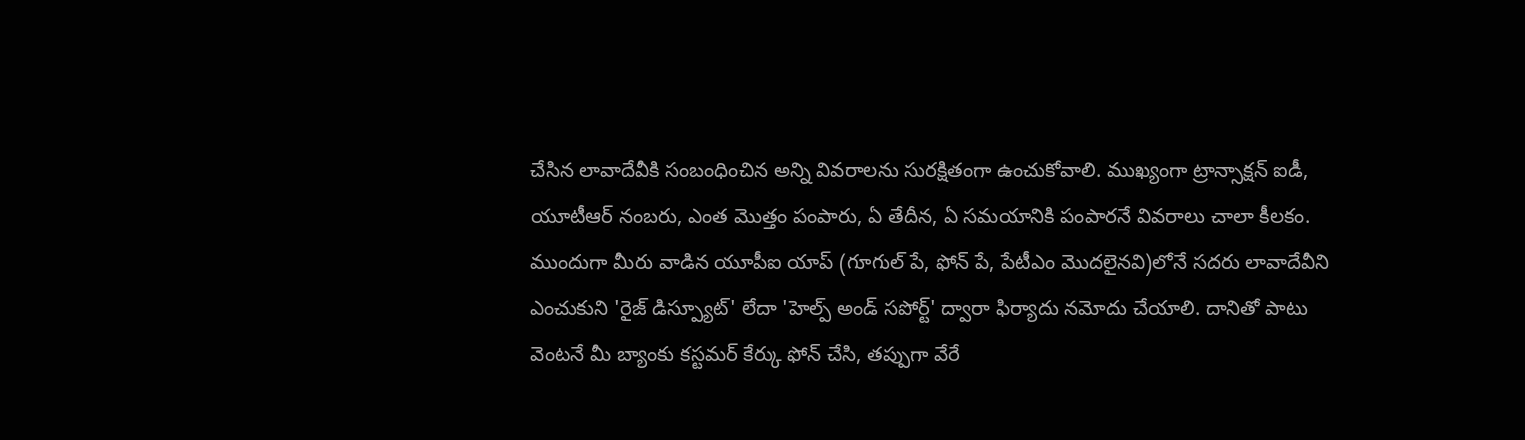చేసిన లావాదేవీకి సంబంధించిన అన్ని వివరాలను సురక్షితంగా ఉంచుకోవాలి. ముఖ్యంగా ట్రాన్సాక్షన్ ఐడీ, యూటీఆర్ నంబరు, ఎంత మొత్తం పంపారు, ఏ తేదీన, ఏ సమయానికి పంపారనే వివరాలు చాలా కీలకం. ముందుగా మీరు వాడిన యూపీఐ యాప్ (గూగుల్ పే, ఫోన్ పే, పేటీఎం మొదలైనవి)లోనే సదరు లావాదేవీని ఎంచుకుని 'రైజ్ డిస్ప్యూట్' లేదా 'హెల్ప్ అండ్ సపోర్ట్' ద్వారా ఫిర్యాదు నమోదు చేయాలి. దానితో పాటు వెంటనే మీ బ్యాంకు కస్టమర్ కేర్కు ఫోన్ చేసి, తప్పుగా వేరే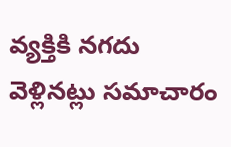వ్యక్తికి నగదు వెళ్లినట్లు సమాచారం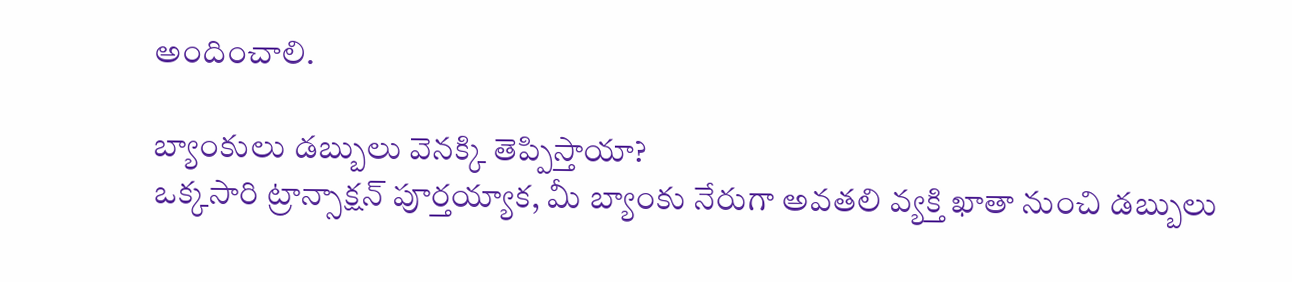అందించాలి.

బ్యాంకులు డబ్బులు వెనక్కి తెప్పిస్తాయా?
ఒక్కసారి ట్రాన్సాక్షన్ పూర్తయ్యాక, మీ బ్యాంకు నేరుగా అవతలి వ్యక్తి ఖాతా నుంచి డబ్బులు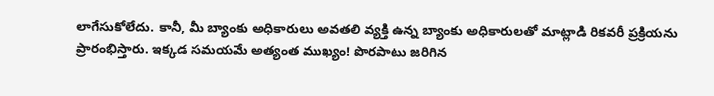లాగేసుకోలేదు. కానీ, మీ బ్యాంకు అధికారులు అవతలి వ్యక్తి ఉన్న బ్యాంకు అధికారులతో మాట్లాడి రికవరీ ప్రక్రియను ప్రారంభిస్తారు. ఇక్కడ సమయమే అత్యంత ముఖ్యం! పొరపాటు జరిగిన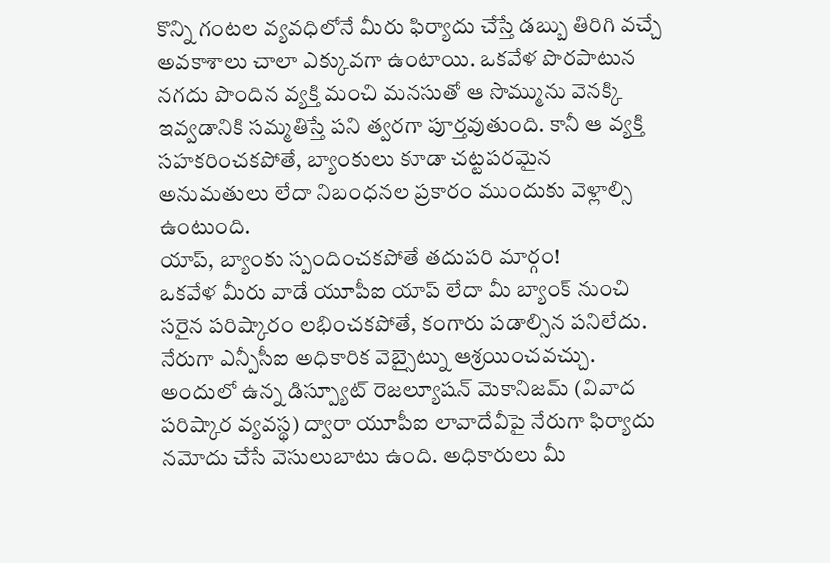కొన్ని గంటల వ్యవధిలోనే మీరు ఫిర్యాదు చేస్తే డబ్బు తిరిగి వచ్చే అవకాశాలు చాలా ఎక్కువగా ఉంటాయి. ఒకవేళ పొరపాటున నగదు పొందిన వ్యక్తి మంచి మనసుతో ఆ సొమ్మును వెనక్కి ఇవ్వడానికి సమ్మతిస్తే పని త్వరగా పూర్తవుతుంది. కానీ ఆ వ్యక్తి సహకరించకపోతే, బ్యాంకులు కూడా చట్టపరమైన అనుమతులు లేదా నిబంధనల ప్రకారం ముందుకు వెళ్లాల్సి ఉంటుంది.
యాప్, బ్యాంకు స్పందించకపోతే తదుపరి మార్గం!
ఒకవేళ మీరు వాడే యూపీఐ యాప్ లేదా మీ బ్యాంక్ నుంచి సరైన పరిష్కారం లభించకపోతే, కంగారు పడాల్సిన పనిలేదు. నేరుగా ఎన్పీసీఐ అధికారిక వెబ్సైట్ను ఆశ్రయించవచ్చు. అందులో ఉన్న డిస్ప్యూట్ రెజల్యూషన్ మెకానిజమ్ (వివాద పరిష్కార వ్యవస్థ) ద్వారా యూపీఐ లావాదేవీపై నేరుగా ఫిర్యాదు నమోదు చేసే వెసులుబాటు ఉంది. అధికారులు మీ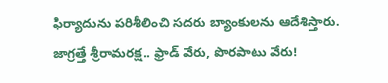ఫిర్యాదును పరిశీలించి సదరు బ్యాంకులను ఆదేశిస్తారు.
జాగ్రత్తే శ్రీరామరక్ష.. ఫ్రాడ్ వేరు, పొరపాటు వేరు!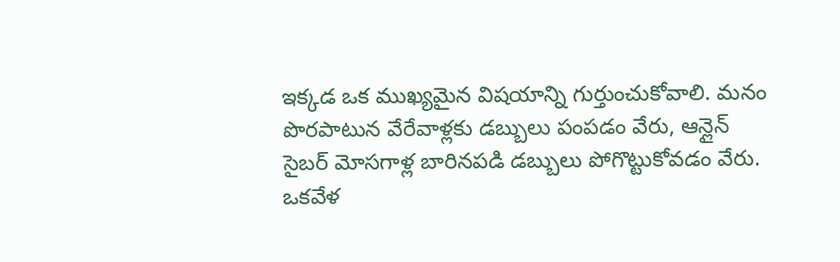ఇక్కడ ఒక ముఖ్యమైన విషయాన్ని గుర్తుంచుకోవాలి. మనం పొరపాటున వేరేవాళ్లకు డబ్బులు పంపడం వేరు, ఆన్లైన్ సైబర్ మోసగాళ్ల బారినపడి డబ్బులు పోగొట్టుకోవడం వేరు. ఒకవేళ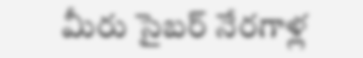మీరు సైబర్ నేరగాళ్ల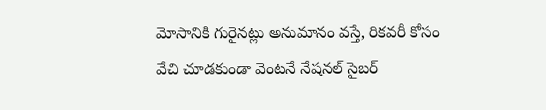మోసానికి గురైనట్లు అనుమానం వస్తే, రికవరీ కోసం వేచి చూడకుండా వెంటనే నేషనల్ సైబర్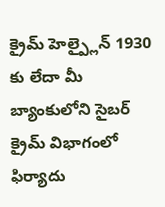క్రైమ్ హెల్ప్లైన్ 1930 కు లేదా మీ బ్యాంకులోని సైబర్ క్రైమ్ విభాగంలో ఫిర్యాదు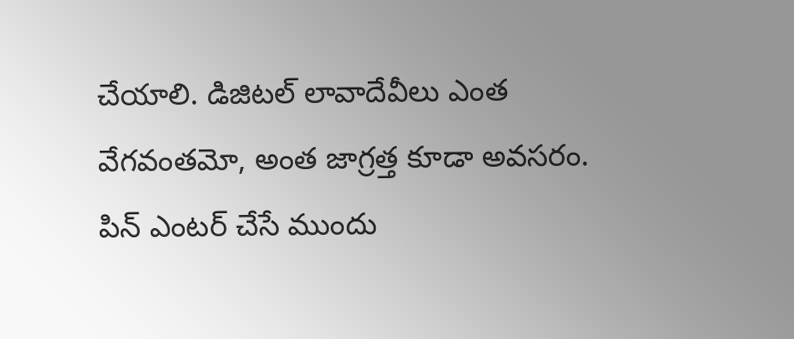చేయాలి. డిజిటల్ లావాదేవీలు ఎంత వేగవంతమో, అంత జాగ్రత్త కూడా అవసరం. పిన్ ఎంటర్ చేసే ముందు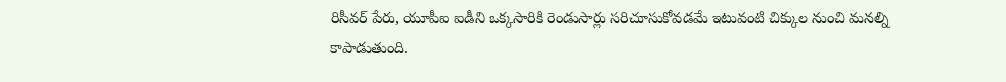రిసీవర్ పేరు, యూపీఐ ఐడీని ఒక్కసారికి రెండుసార్లు సరిచూసుకోవడమే ఇటువంటి చిక్కుల నుంచి మనల్ని కాపాడుతుంది.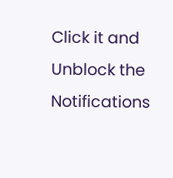Click it and Unblock the Notifications